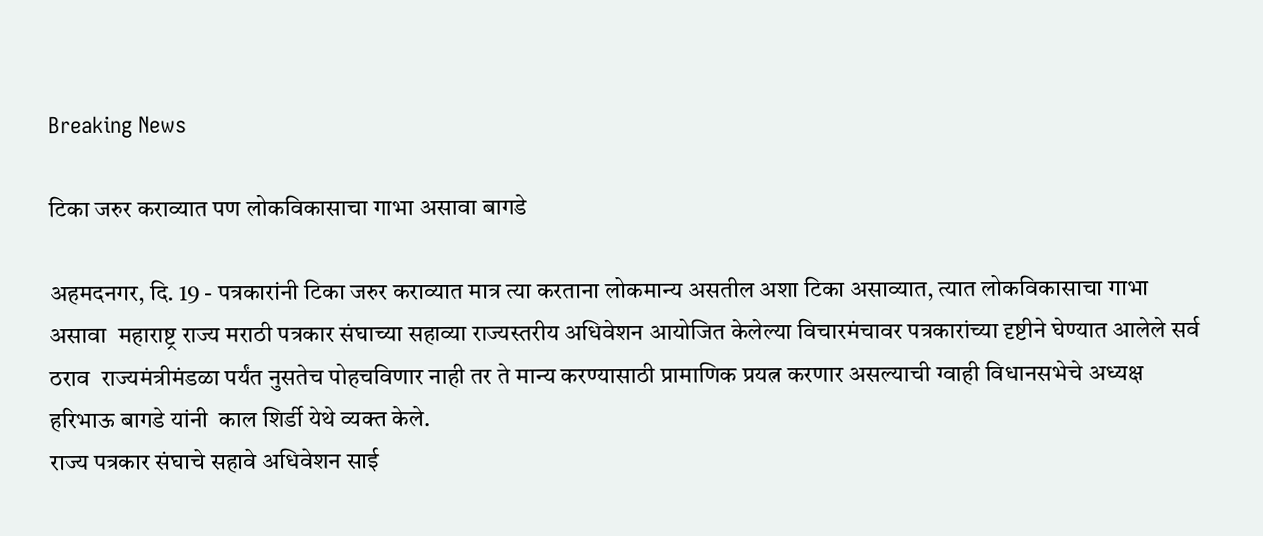Breaking News

टिका जरुर कराव्यात पण लोकविकासाचा गाभा असावा बागडे

अहमदनगर, दि. 19 - पत्रकारांनी टिका जरुर कराव्यात मात्र त्या करताना लोकमान्य असतील अशा टिका असाव्यात, त्यात लोकविकासाचा गाभा असावा  महाराष्ट्र राज्य मराठी पत्रकार संघाच्या सहाव्या राज्यस्तरीय अधिवेशन आयोजित केलेल्या विचारमंचावर पत्रकारांच्या दृष्टीने घेण्यात आलेले सर्व ठराव  राज्यमंत्रीमंडळा पर्यंत नुसतेच पोहचविणार नाही तर ते मान्य करण्यासाठी प्रामाणिक प्रयत्न करणार असल्याची ग्वाही विधानसभेचे अध्यक्ष हरिभाऊ बागडे यांनी  काल शिर्डी येथे व्यक्त केले.
राज्य पत्रकार संघाचे सहावे अधिवेशन साई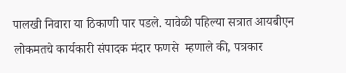पालखी निवारा या ठिकाणी पार पडले. यावेळी पहिल्या सत्रात आयबीएन लोकमतचे कार्यकारी संपादक मंदार फणसे  म्हणाले की, पत्रकार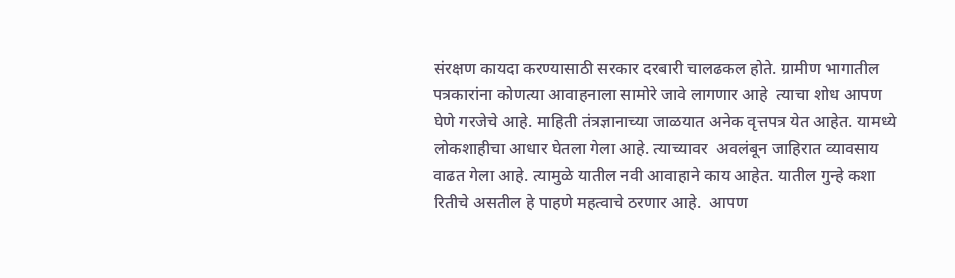संरक्षण कायदा करण्यासाठी सरकार दरबारी चालढकल होते. ग्रामीण भागातील पत्रकारांना कोणत्या आवाहनाला सामोरे जावे लागणार आहे  त्याचा शोध आपण घेणे गरजेचे आहे. माहिती तंत्रज्ञानाच्या जाळयात अनेक वृत्तपत्र येत आहेत. यामध्ये लोकशाहीचा आधार घेतला गेला आहे. त्याच्यावर  अवलंबून जाहिरात व्यावसाय वाढत गेला आहे. त्यामुळे यातील नवी आवाहाने काय आहेत. यातील गुन्हे कशा रितीचे असतील हे पाहणे महत्वाचे ठरणार आहे.  आपण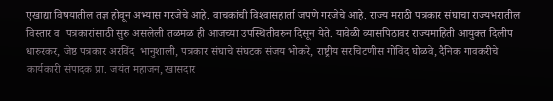एखाद्या विषयातील तज्ञ होवून अभ्यास गरजेचे आहे. वाचकांची विश्‍वासहार्ता जपणे गरजेचे आहे. राज्य मराठी पत्रकार संघाचा राज्यभरातील विस्तार व  पत्रकारांसाठी सुरु असलेली तळमळ ही आजच्या उपस्थितीवरुन दिसून येते. यावेळी व्यासपिठावर राज्यमाहिती आयुक्त दिलीप धारुरकर, जेष्ठ पत्रकार अरविंद  भानुशाली, पत्रकार संघाचे संघटक संजय भोकरे, राष्ट्रीय सरचिटणीस गोविंद घोळवे, दैनिक गावकरीचे कार्यकारी संपादक प्रा. जयंत महाजन, खासदार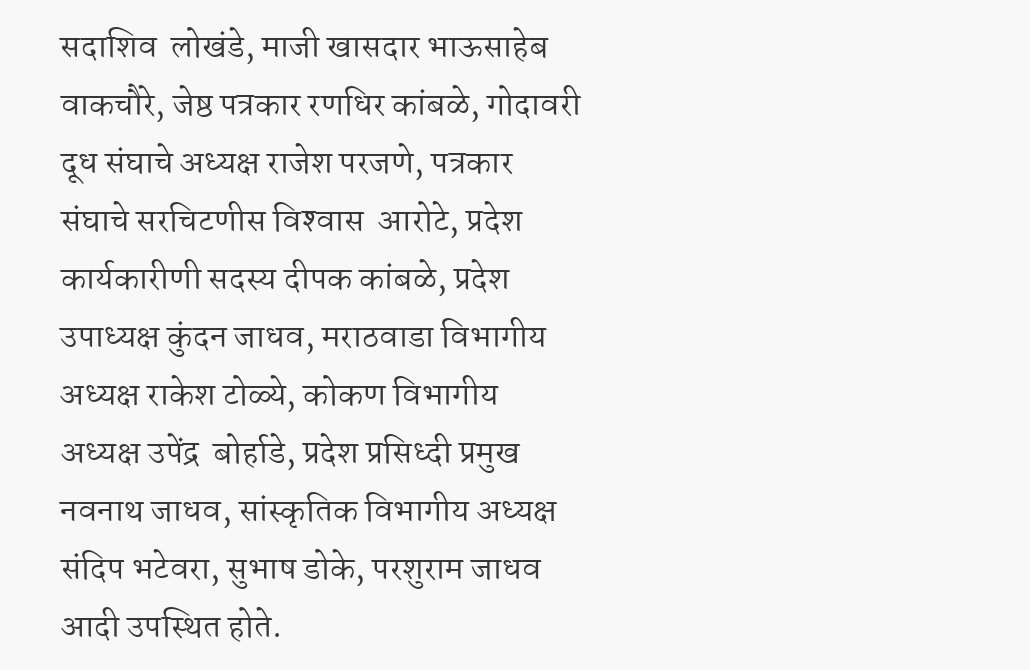सदाशिव  लोखंडे, माजी खासदार भाऊसाहेब वाकचौरे, जेष्ठ पत्रकार रणधिर कांबळे, गोदावरी दूध संघाचे अध्यक्ष राजेश परजणे, पत्रकार संघाचे सरचिटणीस विश्‍वास  आरोटे, प्रदेश कार्यकारीणी सदस्य दीपक कांबळे, प्रदेश उपाध्यक्ष कुंदन जाधव, मराठवाडा विभागीय अध्यक्ष राकेश टोळ्ये, कोकण विभागीय अध्यक्ष उपेंद्र  बोर्हाडे, प्रदेश प्रसिध्दी प्रमुख नवनाथ जाधव, सांस्कृतिक विभागीय अध्यक्ष संदिप भटेवरा, सुभाष डोके, परशुराम जाधव आदी उपस्थित होते.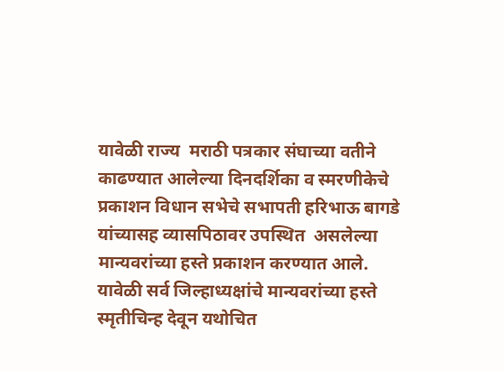यावेळी राज्य  मराठी पत्रकार संघाच्या वतीने काढण्यात आलेल्या दिनदर्शिका व स्मरणीकेचे प्रकाशन विधान सभेचे सभापती हरिभाऊ बागडे यांच्यासह व्यासपिठावर उपस्थित  असलेल्या मान्यवरांच्या हस्ते प्रकाशन करण्यात आले. यावेळी सर्व जिल्हाध्यक्षांचे मान्यवरांच्या हस्ते स्मृतीचिन्ह देवून यथोचित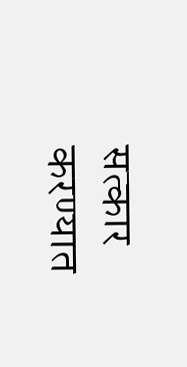सत्कार करण्यात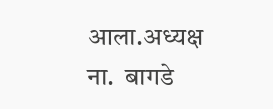आला.अध्यक्ष ना.  बागडे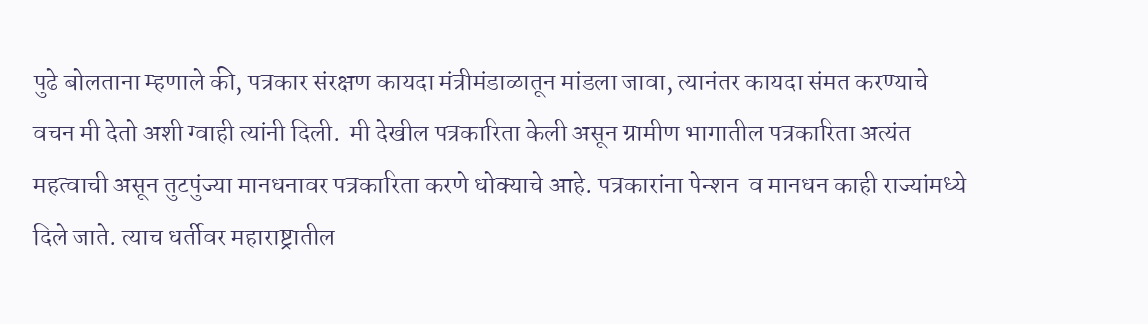पुढे बोलताना म्हणाले की, पत्रकार संरक्षण कायदा मंत्रीमंडाळातून मांडला जावा, त्यानंतर कायदा संमत करण्याचे वचन मी देतो अशी ग्वाही त्यांनी दिली.  मी देखील पत्रकारिता केली असून ग्रामीण भागातील पत्रकारिता अत्यंत महत्वाची असून तुटपुंज्या मानधनावर पत्रकारिता करणे धोक्याचे आहे. पत्रकारांना पेन्शन  व मानधन काही राज्यांमध्ये दिले जाते. त्याच धर्तीवर महाराष्ट्रातील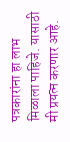पत्रकारांना हा लाभ मिळाला पाहिजे. यासाठी मी प्रयत्न करणार आहे.